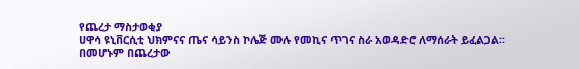የጨረታ ማስታወቂያ
ሀዋሳ ዩኒቨርሲቲ ህክምናና ጤና ሳይንስ ኮሌጅ ሙሉ የመኪና ጥገና ስራ አወዳድሮ ለማሰራት ይፈልጋል፡፡
በመሆኑም በጨረታው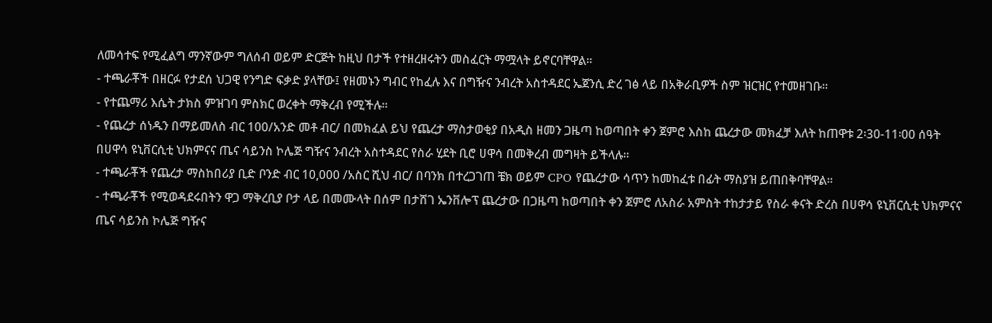ለመሳተፍ የሚፈልግ ማንኛውም ግለሰብ ወይም ድርጅት ከዚህ በታች የተዘረዘሩትን መስፈርት ማሟላት ይኖርባቸዋል፡፡
- ተጫራቾች በዘርፉ የታደሰ ህጋዊ የንግድ ፍቃድ ያላቸው፤ የዘመኑን ግብር የከፈሉ እና በግዥና ንብረት አስተዳደር ኤጀንሲ ድረ ገፅ ላይ በአቅራቢዎች ስም ዝርዝር የተመዘገቡ፡፡
- የተጨማሪ እሴት ታክስ ምዝገባ ምስክር ወረቀት ማቅረብ የሚችሉ፡፡
- የጨረታ ሰነዱን በማይመለስ ብር 100/አንድ መቶ ብር/ በመክፈል ይህ የጨረታ ማስታወቂያ በአዲስ ዘመን ጋዜጣ ከወጣበት ቀን ጀምሮ እስከ ጨረታው መክፈቻ እለት ከጠዋቱ 2፡30-11፡00 ሰዓት በሀዋሳ ዩኒቨርሲቲ ህክምናና ጤና ሳይንስ ኮሌጅ ግዥና ንብረት አስተዳደር የስራ ሂደት ቢሮ ሀዋሳ በመቅረብ መግዛት ይችላሉ፡፡
- ተጫራቾች የጨረታ ማስከበሪያ ቢድ ቦንድ ብር 10,000 /አስር ሺህ ብር/ በባንክ በተረጋገጠ ቼክ ወይም CPO የጨረታው ሳጥን ከመከፈቱ በፊት ማስያዝ ይጠበቅባቸዋል፡፡
- ተጫራቾች የሚወዳደሩበትን ዋጋ ማቅረቢያ ቦታ ላይ በመሙላት በሰም በታሸገ ኤንቨሎፕ ጨረታው በጋዜጣ ከወጣበት ቀን ጀምሮ ለአስራ አምስት ተከታታይ የስራ ቀናት ድረስ በሀዋሳ ዩኒቨርሲቲ ህክምናና ጤና ሳይንስ ኮሌጅ ግዥና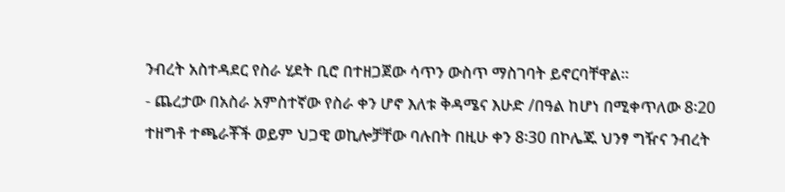ንብረት አስተዳደር የስራ ሂደት ቢሮ በተዘጋጀው ሳጥን ውስጥ ማስገባት ይኖርባቸዋል፡፡
- ጨረታው በአስራ አምስተኛው የስራ ቀን ሆኖ እለቱ ቅዳሜና እሁድ /በዓል ከሆነ በሚቀጥለው 8፡20 ተዘግቶ ተጫራቾች ወይም ህጋዊ ወኪሎቻቸው ባሉበት በዚሁ ቀን 8፡30 በኮሌጁ ህንፃ ግዥና ንብረት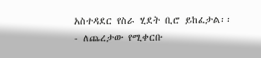አስተዳደር የስራ ሂደት ቢሮ ይከፈታል፡፡
- ለጨረታው የሚቀርቡ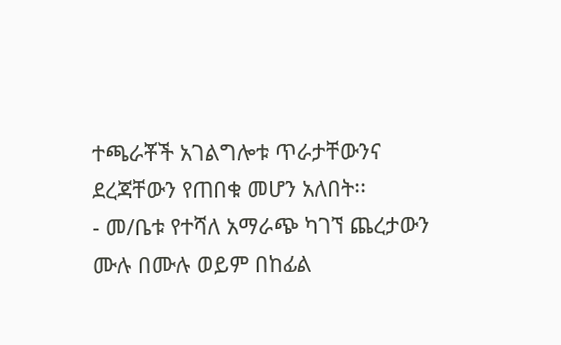ተጫራቾች አገልግሎቱ ጥራታቸውንና ደረጃቸውን የጠበቁ መሆን አለበት፡፡
- መ/ቤቱ የተሻለ አማራጭ ካገኘ ጨረታውን ሙሉ በሙሉ ወይም በከፊል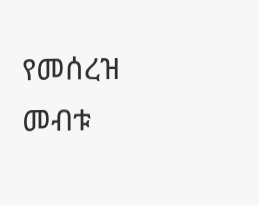የመሰረዝ መብቱ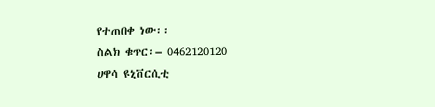የተጠበቀ ነው፡፡
ስልክ ቁጥር፡– 0462120120
ሀዋሳ ዩኒቨርሲቲ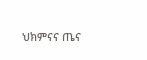ህክምናና ጤና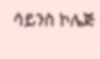ሳይንስ ኮሌጅ